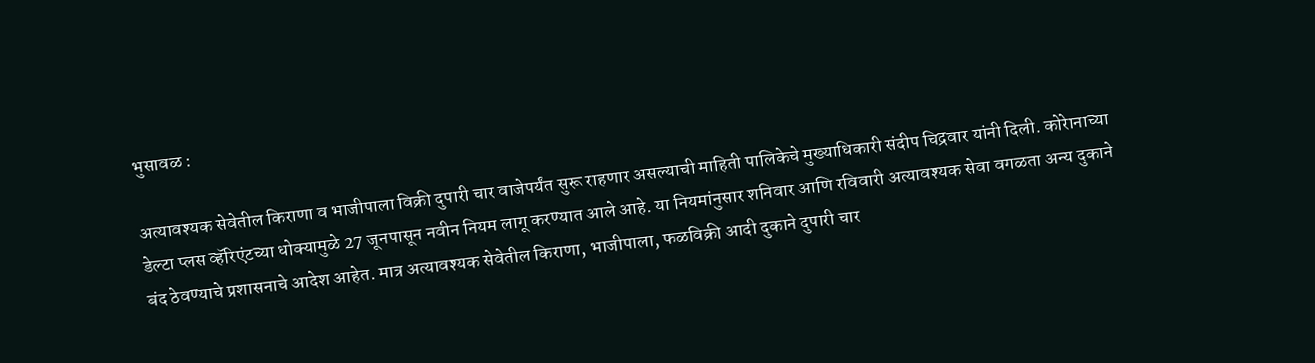भुसावळ :

अत्यावश्यक सेवेतील किराणा व भाजीपाला विक्री दुपारी चार वाजेपर्यंत सुरू राहणार असल्याची माहिती पालिकेचे मुख्याधिकारी संदीप चिद्रवार यांनी दिली. कोरेानाच्या डेल्टा प्लस व्हॅरिएंटच्या धोक्यामुळे 27 जूनपासून नवीन नियम लागू करण्यात आले आहे. या नियमांनुसार शनिवार आणि रविवारी अत्यावश्यक सेवा वगळता अन्य दुकाने बंद ठेवण्याचे प्रशासनाचे आदेश आहेत. मात्र अत्यावश्यक सेवेतील किराणा, भाजीपाला, फळविक्री आदी दुकाने दुपारी चार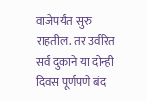वाजेपर्यंत सुरु राहतील. तर उर्वरित सर्व दुकाने या दोन्ही दिवस पूर्णपणे बंद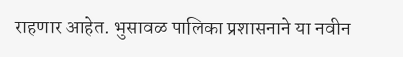राहणार आहेत. भुसावळ पालिका प्रशासनाने या नवीन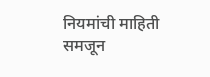नियमांची माहिती समजून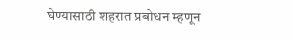घेण्यासाठी शहरात प्रबोधन म्हणून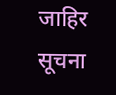जाहिर सूचना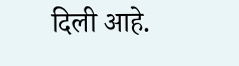दिली आहे.